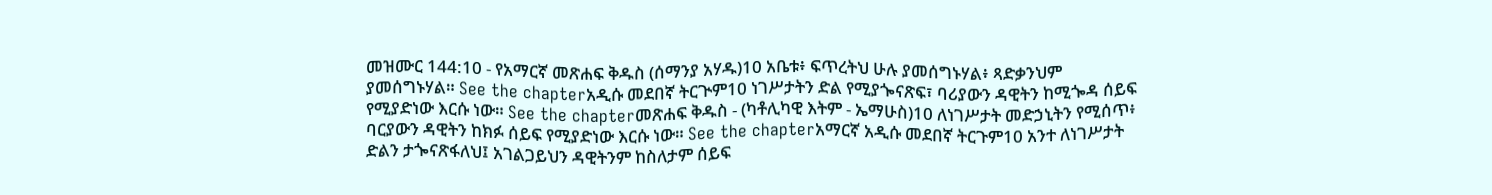መዝሙር 144:10 - የአማርኛ መጽሐፍ ቅዱስ (ሰማንያ አሃዱ)10 አቤቱ፥ ፍጥረትህ ሁሉ ያመሰግኑሃል፥ ጻድቃንህም ያመሰግኑሃል። See the chapterአዲሱ መደበኛ ትርጒም10 ነገሥታትን ድል የሚያጐናጽፍ፣ ባሪያውን ዳዊትን ከሚጐዳ ሰይፍ የሚያድነው እርሱ ነው። See the chapterመጽሐፍ ቅዱስ - (ካቶሊካዊ እትም - ኤማሁስ)10 ለነገሥታት መድኃኒትን የሚሰጥ፥ ባርያውን ዳዊትን ከክፉ ሰይፍ የሚያድነው እርሱ ነው። See the chapterአማርኛ አዲሱ መደበኛ ትርጉም10 አንተ ለነገሥታት ድልን ታጐናጽፋለህ፤ አገልጋይህን ዳዊትንም ከስለታም ሰይፍ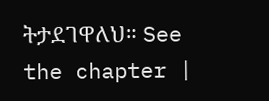ትታደገዋለህ። See the chapter |